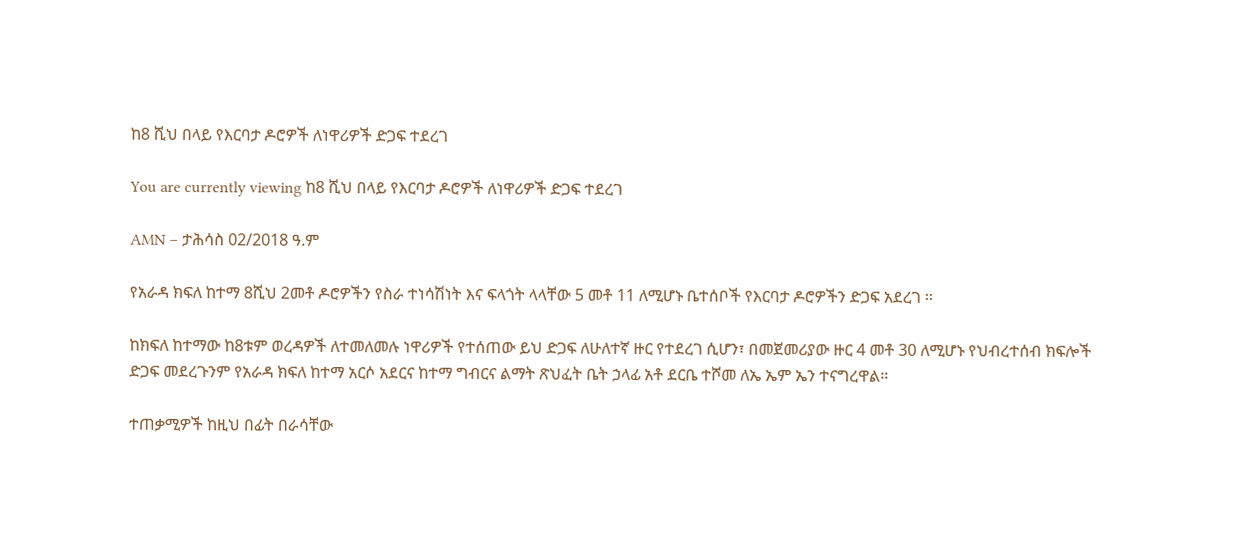ከ8 ሺህ በላይ የእርባታ ዶሮዎች ለነዋሪዎች ድጋፍ ተደረገ

You are currently viewing ከ8 ሺህ በላይ የእርባታ ዶሮዎች ለነዋሪዎች ድጋፍ ተደረገ

AMN – ታሕሳስ 02/2018 ዓ.ም

የአራዳ ክፍለ ከተማ 8ሺህ 2መቶ ዶሮዎችን የስራ ተነሳሽነት እና ፍላጎት ላላቸው 5 መቶ 11 ለሚሆኑ ቤተሰቦች የእርባታ ዶሮዎችን ድጋፍ አደረገ ፡፡

ከክፍለ ከተማው ከ8ቱም ወረዳዎች ለተመለመሉ ነዋሪዎች የተሰጠው ይህ ድጋፍ ለሁለተኛ ዙር የተደረገ ሲሆን፣ በመጀመሪያው ዙር 4 መቶ 30 ለሚሆኑ የህብረተሰብ ክፍሎች ድጋፍ መደረጉንም የአራዳ ክፍለ ከተማ አርሶ አደርና ከተማ ግብርና ልማት ጽህፈት ቤት ኃላፊ አቶ ደርቤ ተሾመ ለኤ ኤም ኤን ተናግረዋል።

ተጠቃሚዎች ከዚህ በፊት በራሳቸው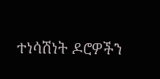ተነሳሽነት ዶሮዎችን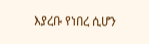እያረቡ የነበረ ሲሆን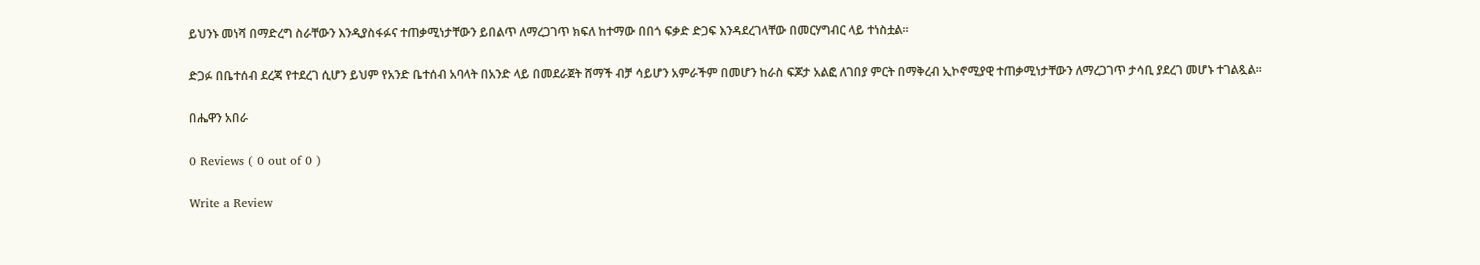ይህንኑ መነሻ በማድረግ ስራቸውን እንዲያስፋፉና ተጠቃሚነታቸውን ይበልጥ ለማረጋገጥ ክፍለ ከተማው በበጎ ፍቃድ ድጋፍ እንዳደረገላቸው በመርሃግብር ላይ ተነስቷል።

ድጋፉ በቤተሰብ ደረጃ የተደረገ ሲሆን ይህም የአንድ ቤተሰብ አባላት በአንድ ላይ በመደራጀት ሸማች ብቻ ሳይሆን አምራችም በመሆን ከራስ ፍጆታ አልፎ ለገበያ ምርት በማቅረብ ኢኮኖሚያዊ ተጠቃሚነታቸውን ለማረጋገጥ ታሳቢ ያደረገ መሆኑ ተገልጿል።

በሔዋን አበራ

0 Reviews ( 0 out of 0 )

Write a Review